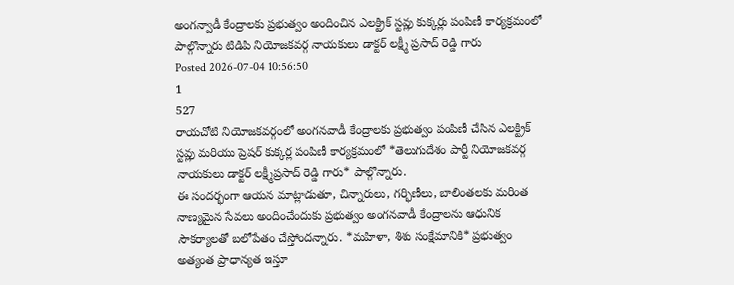అంగన్వాడీ కేంద్రాలకు ప్రభుత్వం అందించిన ఎలక్ట్రిక్ స్టవ్లు కుక్కర్లు పంపిణీ కార్యక్రమంలో పాల్గొన్నారు టిడిపి నియోజకవర్గ నాయకులు డాక్టర్ లక్ష్మీ ప్రసాద్ రెడ్డి గారు
Posted 2026-07-04 10:56:50
1
527
రాయచోటి నియోజకవర్గంలో అంగనవాడీ కేంద్రాలకు ప్రభుత్వం పంపిణీ చేసిన ఎలక్ట్రిక్ స్టవ్లు మరియు ప్రెషర్ కుక్కర్ల పంపిణీ కార్యక్రమంలో *తెలుగుదేశం పార్టీ నియోజకవర్గ నాయకులు డాక్టర్ లక్ష్మీప్రసాద్ రెడ్డి గారు* పాల్గొన్నారు.
ఈ సందర్భంగా ఆయన మాట్లాడుతూ, చిన్నారులు, గర్భిణీలు, బాలింతలకు మరింత నాణ్యమైన సేవలు అందించేందుకు ప్రభుత్వం అంగనవాడీ కేంద్రాలను ఆధునిక సౌకర్యాలతో బలోపేతం చేస్తోందన్నారు. *మహిళా, శిశు సంక్షేమానికి* ప్రభుత్వం అత్యంత ప్రాధాన్యత ఇస్తూ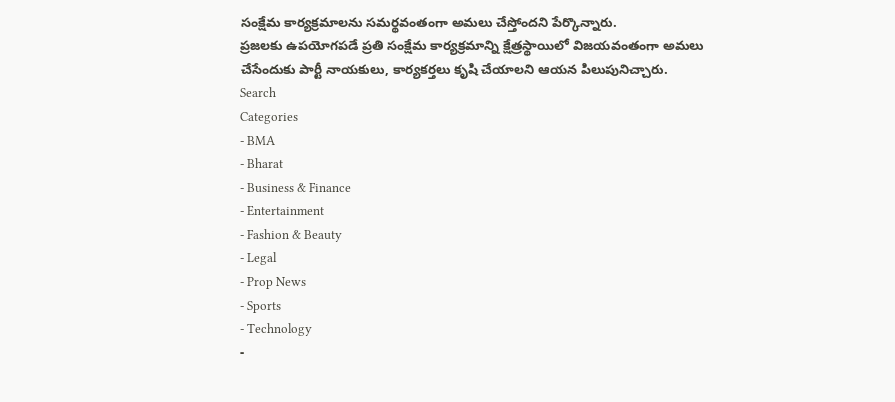సంక్షేమ కార్యక్రమాలను సమర్థవంతంగా అమలు చేస్తోందని పేర్కొన్నారు.
ప్రజలకు ఉపయోగపడే ప్రతి సంక్షేమ కార్యక్రమాన్ని క్షేత్రస్థాయిలో విజయవంతంగా అమలు చేసేందుకు పార్టీ నాయకులు, కార్యకర్తలు కృషి చేయాలని ఆయన పిలుపునిచ్చారు.
Search
Categories
- BMA
- Bharat
- Business & Finance
- Entertainment
- Fashion & Beauty
- Legal
- Prop News
- Sports
- Technology
-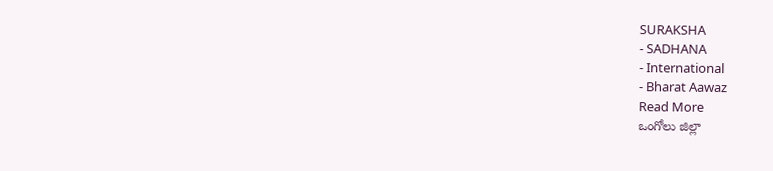SURAKSHA
- SADHANA
- International
- Bharat Aawaz
Read More
ఒంగోలు జిల్లా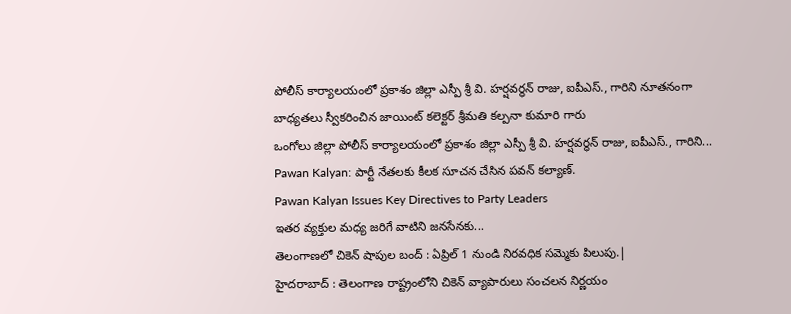పోలీస్ కార్యాలయంలో ప్రకాశం జిల్లా ఎస్పీ శ్రీ వి. హర్షవర్ధన్ రాజు, ఐపీఎస్., గారిని నూతనంగా బాధ్యతలు స్వీకరించిన జాయింట్ కలెక్టర్ శ్రీమతి కల్పనా కుమారి గారు
ఒంగోలు జిల్లా పోలీస్ కార్యాలయంలో ప్రకాశం జిల్లా ఎస్పీ శ్రీ వి. హర్షవర్ధన్ రాజు, ఐపీఎస్., గారిని...
Pawan Kalyan: పార్టీ నేతలకు కీలక సూచన చేసిన పవన్ కల్యాణ్.
Pawan Kalyan Issues Key Directives to Party Leaders
ఇతర వ్యక్తుల మధ్య జరిగే వాటిని జనసేనకు...
తెలంగాణలో చికెన్ షాపుల బంద్ : ఏప్రిల్ 1 నుండి నిరవధిక సమ్మెకు పిలుపు.|
హైదరాబాద్ : తెలంగాణ రాష్ట్రంలోని చికెన్ వ్యాపారులు సంచలన నిర్ణయం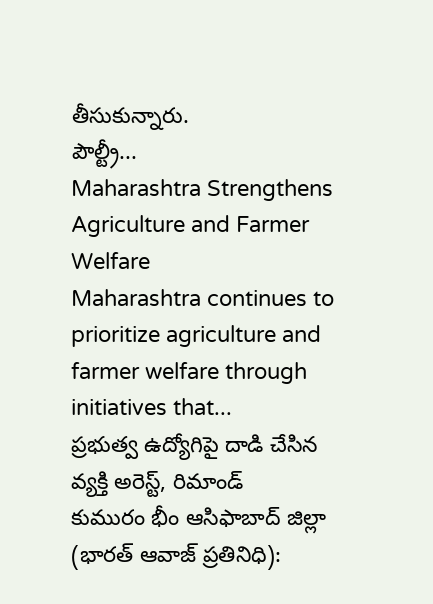తీసుకున్నారు.
పౌల్ట్రీ...
Maharashtra Strengthens Agriculture and Farmer Welfare
Maharashtra continues to prioritize agriculture and farmer welfare through initiatives that...
ప్రభుత్వ ఉద్యోగిపై దాడి చేసిన వ్యక్తి అరెస్ట్, రిమాండ్
కుమురం భీం ఆసిఫాబాద్ జిల్లా (భారత్ ఆవాజ్ ప్రతినిధి):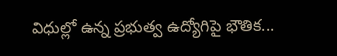విధుల్లో ఉన్న ప్రభుత్వ ఉద్యోగిపై భౌతిక...